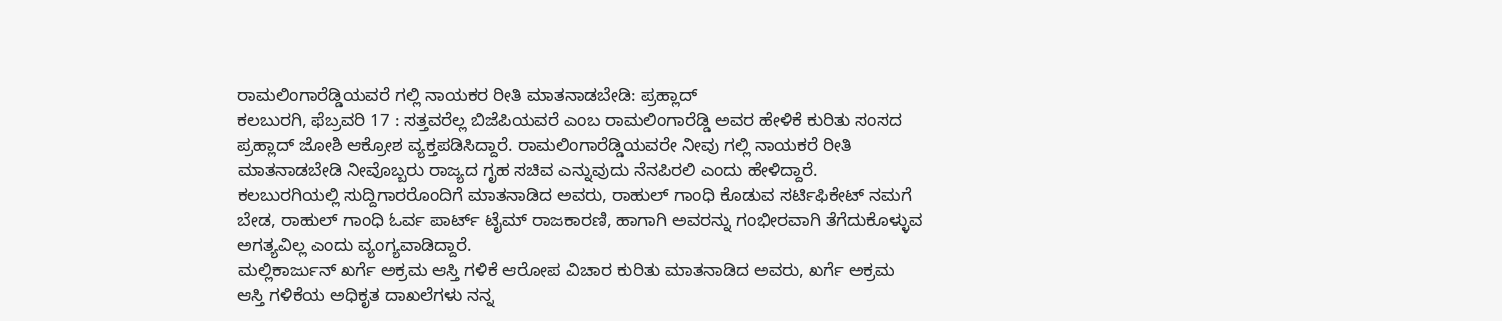ರಾಮಲಿಂಗಾರೆಡ್ಡಿಯವರೆ ಗಲ್ಲಿ ನಾಯಕರ ರೀತಿ ಮಾತನಾಡಬೇಡಿ: ಪ್ರಹ್ಲಾದ್
ಕಲಬುರಗಿ, ಫೆಬ್ರವರಿ 17 : ಸತ್ತವರೆಲ್ಲ ಬಿಜೆಪಿಯವರೆ ಎಂಬ ರಾಮಲಿಂಗಾರೆಡ್ಡಿ ಅವರ ಹೇಳಿಕೆ ಕುರಿತು ಸಂಸದ ಪ್ರಹ್ಲಾದ್ ಜೋಶಿ ಆಕ್ರೋಶ ವ್ಯಕ್ತಪಡಿಸಿದ್ದಾರೆ. ರಾಮಲಿಂಗಾರೆಡ್ಡಿಯವರೇ ನೀವು ಗಲ್ಲಿ ನಾಯಕರೆ ರೀತಿ ಮಾತನಾಡಬೇಡಿ ನೀವೊಬ್ಬರು ರಾಜ್ಯದ ಗೃಹ ಸಚಿವ ಎನ್ನುವುದು ನೆನಪಿರಲಿ ಎಂದು ಹೇಳಿದ್ದಾರೆ.
ಕಲಬುರಗಿಯಲ್ಲಿ ಸುದ್ದಿಗಾರರೊಂದಿಗೆ ಮಾತನಾಡಿದ ಅವರು, ರಾಹುಲ್ ಗಾಂಧಿ ಕೊಡುವ ಸರ್ಟಿಫಿಕೇಟ್ ನಮಗೆ ಬೇಡ, ರಾಹುಲ್ ಗಾಂಧಿ ಓರ್ವ ಪಾರ್ಟ್ ಟೈಮ್ ರಾಜಕಾರಣಿ, ಹಾಗಾಗಿ ಅವರನ್ನು ಗಂಭೀರವಾಗಿ ತೆಗೆದುಕೊಳ್ಳುವ ಅಗತ್ಯವಿಲ್ಲ ಎಂದು ವ್ಯಂಗ್ಯವಾಡಿದ್ದಾರೆ.
ಮಲ್ಲಿಕಾರ್ಜುನ್ ಖರ್ಗೆ ಅಕ್ರಮ ಆಸ್ತಿ ಗಳಿಕೆ ಆರೋಪ ವಿಚಾರ ಕುರಿತು ಮಾತನಾಡಿದ ಅವರು, ಖರ್ಗೆ ಅಕ್ರಮ ಆಸ್ತಿ ಗಳಿಕೆಯ ಅಧಿಕೃತ ದಾಖಲೆಗಳು ನನ್ನ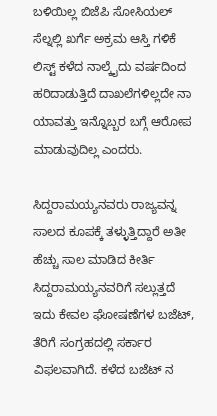ಬಳಿಯಿಲ್ಲ ಬಿಜೆಪಿ ಸೋಸಿಯಲ್ ಸೆಲ್ನಲ್ಲಿ ಖರ್ಗೆ ಅಕ್ರಮ ಆಸ್ತಿ ಗಳಿಕೆ ಲಿಸ್ಟ್ ಕಳೆದ ನಾಲ್ಕೈದು ವರ್ಷದಿಂದ ಹರಿದಾಡುತ್ತಿದೆ ದಾಖಲೆಗಳಿಲ್ಲದೇ ನಾ ಯಾವತ್ತು ಇನ್ನೊಬ್ಬರ ಬಗ್ಗೆ ಆರೋಪ ಮಾಡುವುದಿಲ್ಲ ಎಂದರು.

ಸಿದ್ದರಾಮಯ್ಯನವರು ರಾಜ್ಯವನ್ನ ಸಾಲದ ಕೂಪಕ್ಕೆ ತಳ್ಳುತ್ತಿದ್ದಾರೆ ಅತೀ ಹೆಚ್ಚು ಸಾಲ ಮಾಡಿದ ಕೀರ್ತಿ ಸಿದ್ದರಾಮಯ್ಯನವರಿಗೆ ಸಲ್ಲುತ್ತದೆ ಇದು ಕೇವಲ ಘೋಷಣೆಗಳ ಬಜೆಟ್, ತೆರಿಗೆ ಸಂಗ್ರಹದಲ್ಲಿ ಸರ್ಕಾರ ವಿಫಲವಾಗಿದೆ. ಕಳೆದ ಬಜೆಟ್ ನ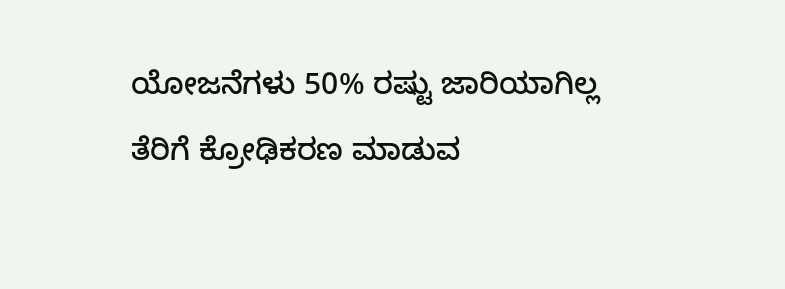ಯೋಜನೆಗಳು 50% ರಷ್ಟು ಜಾರಿಯಾಗಿಲ್ಲ ತೆರಿಗೆ ಕ್ರೋಢಿಕರಣ ಮಾಡುವ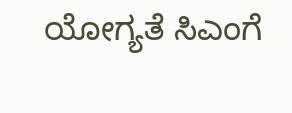ಯೋಗ್ಯತೆ ಸಿಎಂಗೆ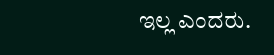ಇಲ್ಲ ಎಂದರು.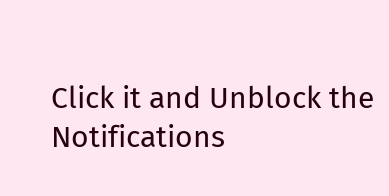Click it and Unblock the Notifications